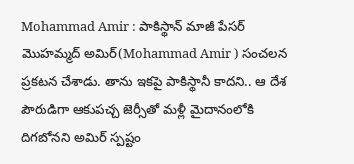Mohammad Amir : పాకిస్థాన్ మాజీ పేసర్ మొహమ్మద్ అమిర్(Mohammad Amir ) సంచలన ప్రకటన చేశాడు. తాను ఇకపై పాకిస్థానీ కాదని.. ఆ దేశ పౌరుడిగా ఆకుపచ్చ జెర్సీతో మళ్లీ మైదానంలోకి దిగబోనని అమిర్ స్పష్టం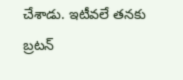చేశాడు. ఇటీవలే తనకు బ్రటన్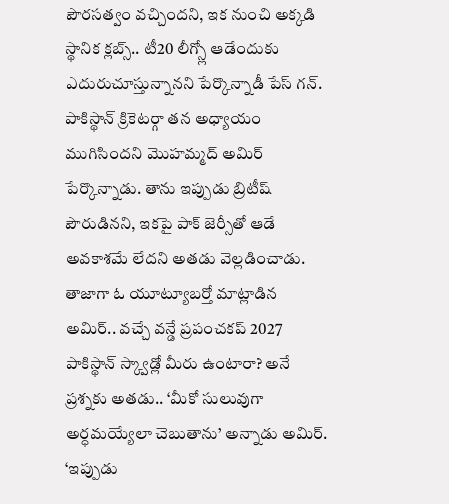పౌరసత్వం వచ్చిందని, ఇక నుంచి అక్కడి స్థానిక క్లబ్స్.. టీ20 లీగ్స్లో ఆడేందుకు ఎదురుచూస్తున్నానని పేర్కొన్నాడీ పేస్ గన్. పాకిస్థాన్ క్రికెటర్గా తన అధ్యాయం ముగిసిందని మొహమ్మద్ అమిర్ పేర్కొన్నాడు. తాను ఇప్పుడు బ్రిటీష్ పౌరుడినని, ఇకపై పాక్ జెర్సీతో ఆడే అవకాశమే లేదని అతడు వెల్లడించాడు. తాజాగా ఓ యూట్యూబర్తో మాట్లాడిన అమిర్.. వచ్చే వన్డే ప్రపంచకప్ 2027 పాకిస్థాన్ స్క్వాడ్లో మీరు ఉంటారా? అనే ప్రశ్నకు అతడు.. ‘మీకో సులువుగా అర్ధమయ్యేలా చెబుతాను’ అన్నాడు అమిర్. ‘ఇప్పుడు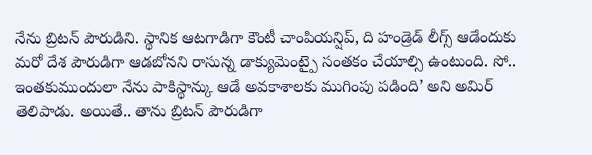నేను బ్రిటన్ పౌరుడిని. స్థానిక ఆటగాడిగా కౌంటీ చాంపియన్షిప్, ది హండ్రెడ్ లీగ్స్ ఆడేందుకు మరో దేశ పౌరుడిగా ఆడబోనని రాసున్న డాక్యుమెంట్పై సంతకం చేయాల్సి ఉంటుంది. సో.. ఇంతకుముందులా నేను పాకిస్థాన్కు ఆడే అవకాశాలకు ముగింపు పడింది’ అని అమిర్ తెలిపాడు. అయితే.. తాను బ్రిటన్ పౌరుడిగా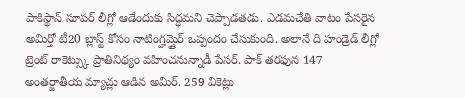పాకిస్థాన్ సూపర్ లీగ్లో ఆడేందుకు సిద్ధమని చెప్పాడతడు. ఎడమచేతి వాటం పేసరైన అమిర్తో టీ20 బ్లాస్ట్ కోసం నాటింగ్హమ్షైర్ ఒప్పందం చేసుకుంది. అలానే ది హండ్రెడ్ లీగ్లో ట్రెంట్ రాకెట్స్కు ప్రాతినిథ్యం వహించనున్నాడీ పేసర్. పాక్ తరఫున 147 అంతర్జాతీయ మ్యాచ్లు ఆడిన అమిర్. 259 వికెట్లు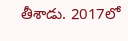తీశాడు. 2017లో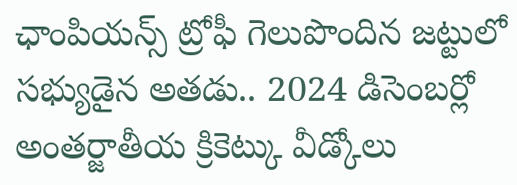ఛాంపియన్స్ ట్రోఫీ గెలుపొందిన జట్టులో సభ్యుడైన అతడు.. 2024 డిసెంబర్లో అంతర్జాతీయ క్రికెట్కు వీడ్కోలు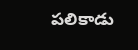పలికాడు